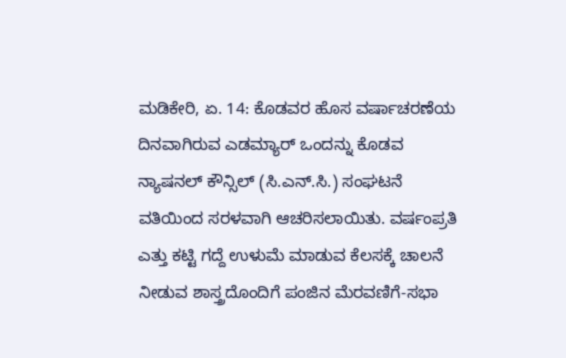ಮಡಿಕೇರಿ, ಏ. 14: ಕೊಡವರ ಹೊಸ ವರ್ಷಾಚರಣೆಯ ದಿನವಾಗಿರುವ ಎಡಮ್ಯಾರ್ ಒಂದನ್ನು ಕೊಡವ ನ್ಯಾಷನಲ್ ಕೌನ್ಸಿಲ್ (ಸಿ.ಎನ್.ಸಿ.) ಸಂಘಟನೆ ವತಿಯಿಂದ ಸರಳವಾಗಿ ಆಚರಿಸಲಾಯಿತು. ವರ್ಷಂಪ್ರತಿ ಎತ್ತು ಕಟ್ಟಿ ಗದ್ದೆ ಉಳುಮೆ ಮಾಡುವ ಕೆಲಸಕ್ಕೆ ಚಾಲನೆ ನೀಡುವ ಶಾಸ್ತ್ರದೊಂದಿಗೆ ಪಂಜಿನ ಮೆರವಣಿಗೆ-ಸಭಾ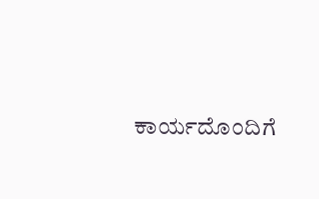ಕಾರ್ಯದೊಂದಿಗೆ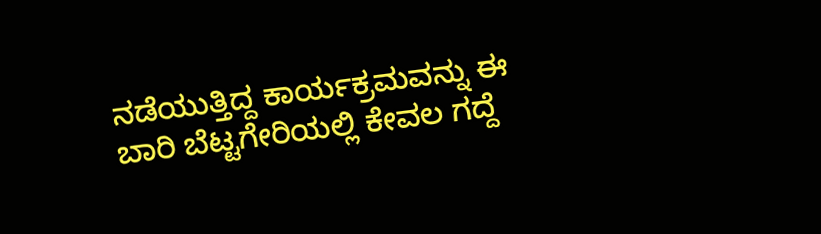ನಡೆಯುತ್ತಿದ್ದ ಕಾರ್ಯಕ್ರಮವನ್ನು ಈ ಬಾರಿ ಬೆಟ್ಟಗೇರಿಯಲ್ಲಿ ಕೇವಲ ಗದ್ದೆ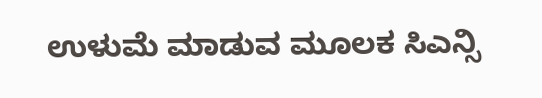ಉಳುಮೆ ಮಾಡುವ ಮೂಲಕ ಸಿಎನ್ಸಿ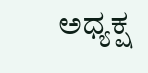ಅಧ್ಯಕ್ಷ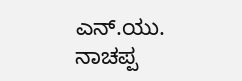ಎನ್.ಯು. ನಾಚಪ್ಪ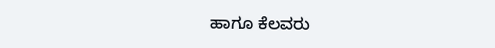ಹಾಗೂ ಕೆಲವರು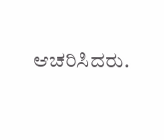ಆಚರಿಸಿದರು.